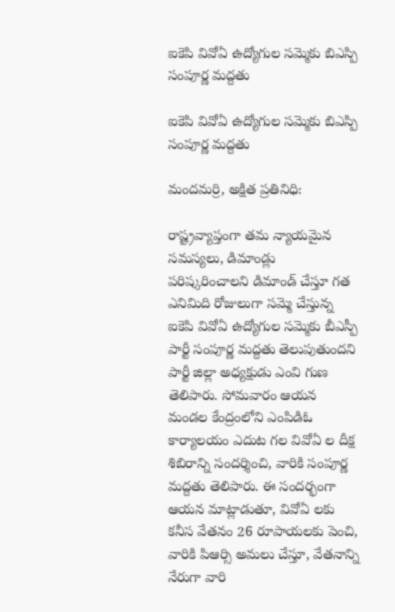ఐకెపి వివోఏ ఉద్యోగుల సమ్మెకు బిఎస్పి సంపూర్ణ మద్దతు

ఐకెపి వివోఏ ఉద్యోగుల సమ్మెకు బిఎస్పి సంపూర్ణ మద్దతు

మందమర్రి, అక్షిత ప్రతినిధి:

రాష్ట్రవ్యాప్తంగా తమ న్యాయమైన సమస్యలు, డిమాండ్లు పరిష్కరించాలని డిమాండ్ చేస్తూ గత ఎనిమిది రోజులుగా సమ్మె చేస్తున్న ఐకెపి వివోఏ ఉద్యోగుల సమ్మెకు బీఎస్పీ పార్టీ సంపూర్ణ మద్దతు తెలుపుతుందని పార్టీ జిల్లా అధ్యక్షుడు ఎంవి గుణ తెలిపారు. సోమవారం ఆయన మండల కేంద్రంలోని ఎంపిడిఓ కార్యాలయం ఎదుట గల వివోఏ ల దీక్ష శిబిరాన్ని సందర్శించి, వారికి సంపూర్ణ మద్దతు తెలిపారు. ఈ సందర్భంగా ఆయన మాట్లాడుతూ, వివోఏ లకు కనీస వేతనం 26 రూపాయలకు పెంచి, వారికి పిఆర్సి అమలు చేస్తూ, వేతనాన్ని నేరుగా వారి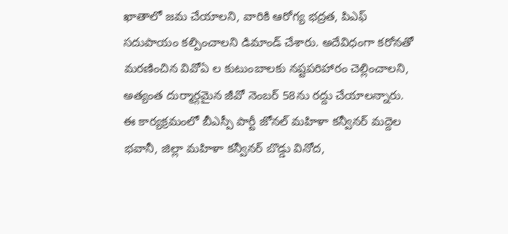ఖాతాలో జమ చేయాలని, వారికి ఆరోగ్య భద్రత, పిఎఫ్ సదుపాయం కల్పించాలని డిమాండ్ చేశారు. అదేవిధంగా కరోనతో మరణించిన వివోఏ ల కుటుంబాలకు నష్టపరిహారం చెల్లించాలని, అత్యంత దుర్మార్గమైన జీవో నెంబర్ 58ను రద్దు చేయాలన్నారు. ఈ కార్యక్రమంలో బీఎస్పీ పార్టీ జోనల్ మహిళా కన్వీనర్ మద్దెల భవానీ, జిల్లా మహిళా కన్వీనర్ బొడ్డు వినోద,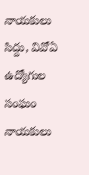నాయకులు సిద్దు, వివోఏ ఉద్యోగుల సంఘం నాయకులు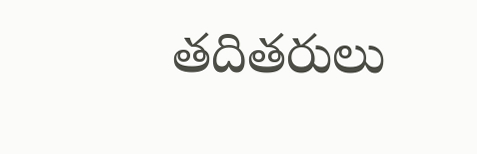తదితరులు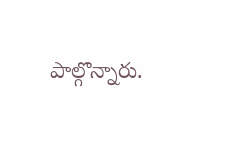పాల్గొన్నారు.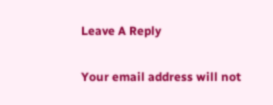Leave A Reply

Your email address will not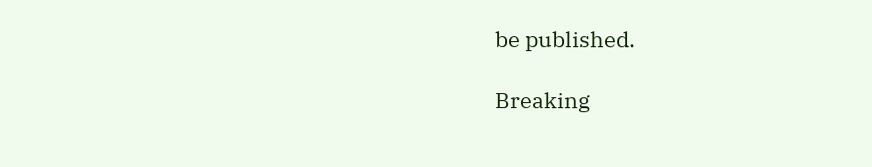be published.

Breaking